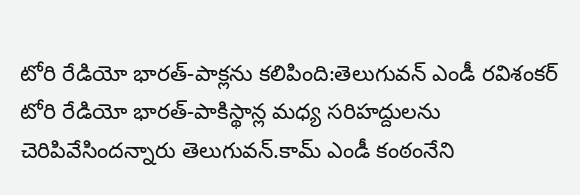టోరి రేడియో భారత్-పాక్లను కలిపింది:తెలుగువన్ ఎండీ రవిశంకర్
టోరి రేడియో భారత్-పాకిస్థాన్ల మధ్య సరిహద్దులను చెరిపివేసిందన్నారు తెలుగువన్.కామ్ ఎండీ కంఠంనేని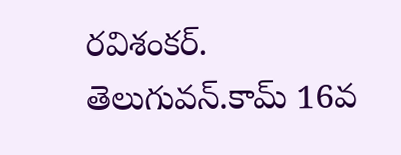రవిశంకర్. తెలుగువన్.కామ్ 16వ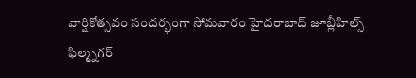వార్షికోత్సవం సందర్భంగా సోమవారం హైదరాబాద్ జూబ్లీహిల్స్ ఫిల్మ్నగర్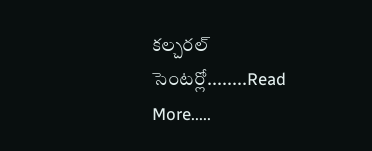కల్చరల్ సెంటర్లో........Read More.....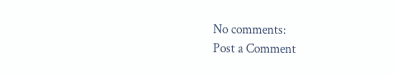No comments:
Post a Comment